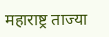महाराष्ट्र ताज्या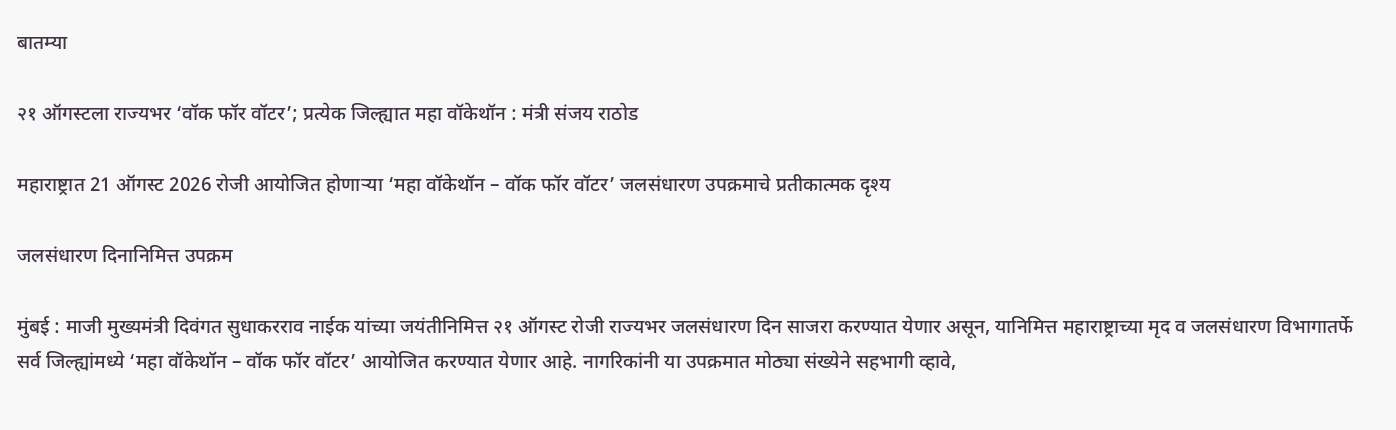बातम्या

२१ ऑगस्टला राज्यभर ‘वॉक फॉर वॉटर’; प्रत्येक जिल्ह्यात महा वॉकेथॉन : मंत्री संजय राठोड

महाराष्ट्रात 21 ऑगस्ट 2026 रोजी आयोजित होणाऱ्या ‘महा वॉकेथॉन – वॉक फॉर वॉटर’ जलसंधारण उपक्रमाचे प्रतीकात्मक दृश्य

जलसंधारण दिनानिमित्त उपक्रम

मुंबई : माजी मुख्यमंत्री दिवंगत सुधाकरराव नाईक यांच्या जयंतीनिमित्त २१ ऑगस्ट रोजी राज्यभर जलसंधारण दिन साजरा करण्यात येणार असून, यानिमित्त महाराष्ट्राच्या मृद व जलसंधारण विभागातर्फे सर्व जिल्ह्यांमध्ये ‘महा वॉकेथॉन – वॉक फॉर वॉटर’ आयोजित करण्यात येणार आहे. नागरिकांनी या उपक्रमात मोठ्या संख्येने सहभागी व्हावे,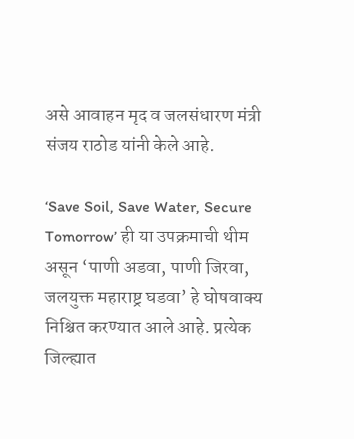असे आवाहन मृद व जलसंधारण मंत्री संजय राठोड यांनी केले आहे.

‘Save Soil, Save Water, Secure Tomorrow’ ही या उपक्रमाची थीम असून ‘पाणी अडवा, पाणी जिरवा, जलयुक्त महाराष्ट्र घडवा’ हे घोषवाक्य निश्चित करण्यात आले आहे. प्रत्येक जिल्ह्यात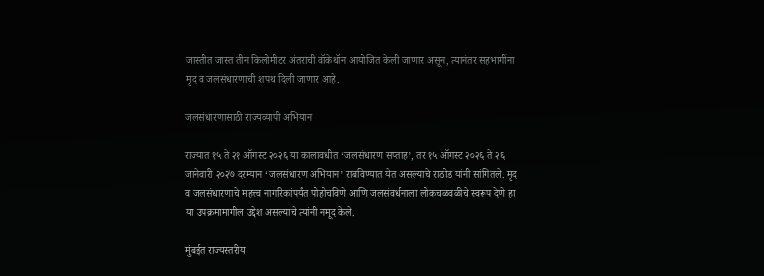जास्तीत जास्त तीन किलोमीटर अंतराची वॉकेथॉन आयोजित केली जाणार असून, त्यानंतर सहभागींना मृद व जलसंधारणाची शपथ दिली जाणार आहे.

जलसंधारणासाठी राज्यव्यापी अभियान

राज्यात १५ ते २१ ऑगस्ट २०२६ या कालावधीत ‘जलसंधारण सप्ताह’, तर १५ ऑगस्ट २०२६ ते २६ जानेवारी २०२७ दरम्यान ‘जलसंधारण अभियान’ राबविण्यात येत असल्याचे राठोड यांनी सांगितले. मृद व जलसंधारणाचे महत्त्व नागरिकांपर्यंत पोहोचविणे आणि जलसंवर्धनाला लोकचळवळीचे स्वरूप देणे हा या उपक्रमामागील उद्देश असल्याचे त्यांनी नमूद केले.

मुंबईत राज्यस्तरीय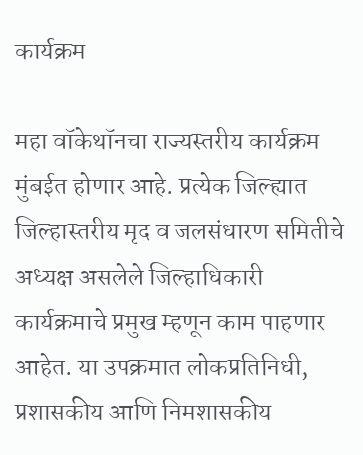कार्यक्रम

महा वॉकेथॉनचा राज्यस्तरीय कार्यक्रम मुंबईत होणार आहे. प्रत्येक जिल्ह्यात जिल्हास्तरीय मृद व जलसंधारण समितीचे अध्यक्ष असलेले जिल्हाधिकारी कार्यक्रमाचे प्रमुख म्हणून काम पाहणार आहेत. या उपक्रमात लोकप्रतिनिधी, प्रशासकीय आणि निमशासकीय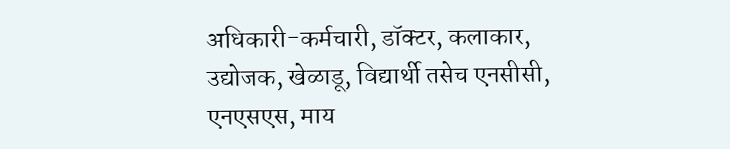अधिकारी-कर्मचारी, डॉक्टर, कलाकार, उद्योजक, खेळाडू, विद्यार्थी तसेच एनसीसी, एनएसएस, माय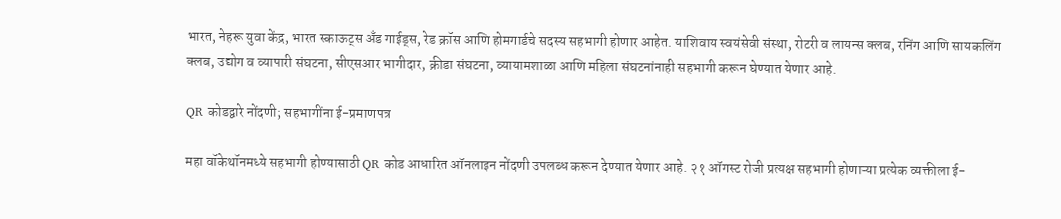भारत, नेहरू युवा केंद्र, भारत स्काऊट्स अँड गाईड्स, रेड क्रॉस आणि होमगार्डचे सदस्य सहभागी होणार आहेत. याशिवाय स्वयंसेवी संस्था, रोटरी व लायन्स क्लब, रनिंग आणि सायकलिंग क्लब, उद्योग व व्यापारी संघटना, सीएसआर भागीदार, क्रीडा संघटना, व्यायामशाळा आणि महिला संघटनांनाही सहभागी करून घेण्यात येणार आहे.

QR कोडद्वारे नोंदणी; सहभागींना ई-प्रमाणपत्र

महा वॉकेथॉनमध्ये सहभागी होण्यासाठी QR कोड आधारित ऑनलाइन नोंदणी उपलब्ध करून देण्यात येणार आहे. २१ ऑगस्ट रोजी प्रत्यक्ष सहभागी होणाऱ्या प्रत्येक व्यक्तीला ई-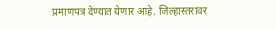प्रमाणपत्र देण्यात येणार आहे. जिल्हास्तरावर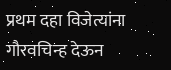प्रथम दहा विजेत्यांना गौरवचिन्ह देऊन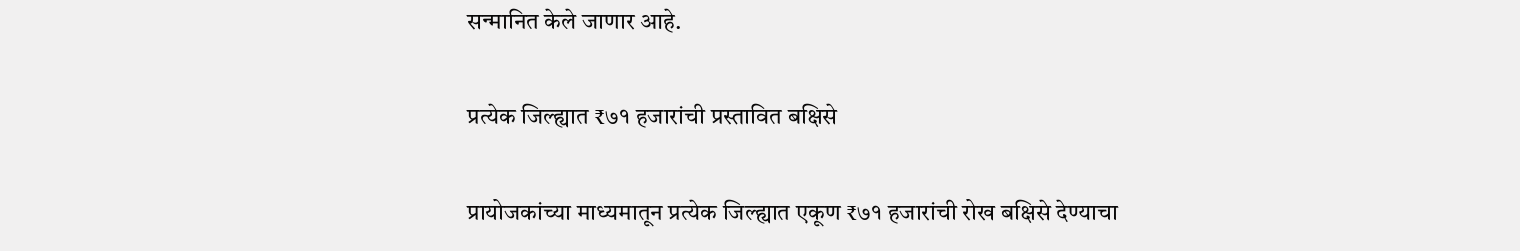सन्मानित केले जाणार आहे.

प्रत्येक जिल्ह्यात ₹७१ हजारांची प्रस्तावित बक्षिसे

प्रायोजकांच्या माध्यमातून प्रत्येक जिल्ह्यात एकूण ₹७१ हजारांची रोख बक्षिसे देण्याचा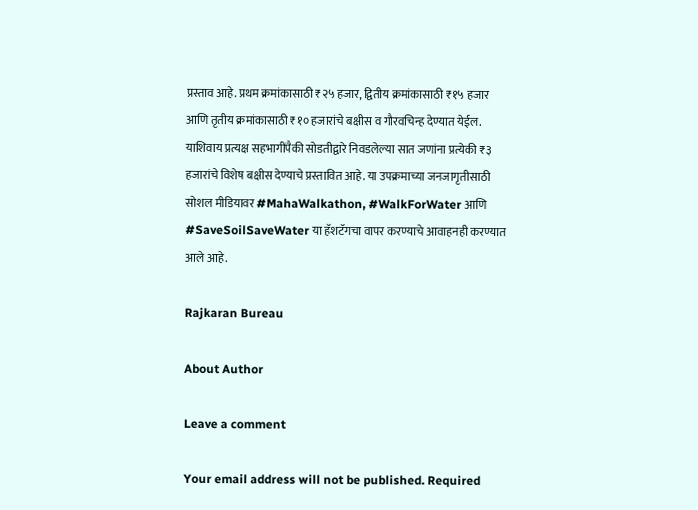प्रस्ताव आहे. प्रथम क्रमांकासाठी ₹२५ हजार, द्वितीय क्रमांकासाठी ₹१५ हजार आणि तृतीय क्रमांकासाठी ₹१० हजारांचे बक्षीस व गौरवचिन्ह देण्यात येईल. याशिवाय प्रत्यक्ष सहभागींपैकी सोडतीद्वारे निवडलेल्या सात जणांना प्रत्येकी ₹३ हजारांचे विशेष बक्षीस देण्याचे प्रस्तावित आहे. या उपक्रमाच्या जनजागृतीसाठी सोशल मीडियावर #MahaWalkathon, #WalkForWater आणि #SaveSoilSaveWater या हॅशटॅगचा वापर करण्याचे आवाहनही करण्यात आले आहे.

Rajkaran Bureau

About Author

Leave a comment

Your email address will not be published. Required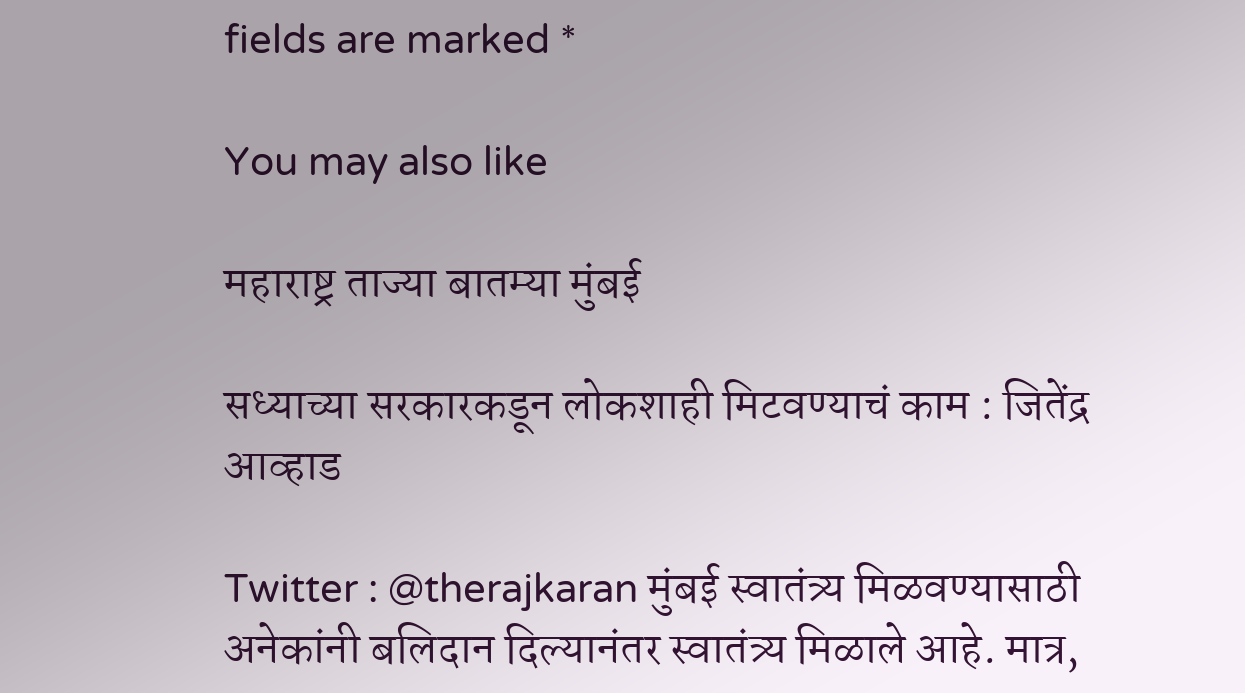fields are marked *

You may also like

महाराष्ट्र ताज्या बातम्या मुंबई

सध्याच्या सरकारकडून लोकशाही मिटवण्याचं काम : जितेंद्र आव्हाड

Twitter : @therajkaran मुंबई स्वातंत्र्य मिळवण्यासाठी अनेकांनी बलिदान दिल्यानंतर स्वातंत्र्य मिळाले आहे. मात्र,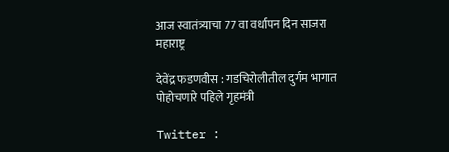आज स्वातंत्र्याचा 77 वा वर्धापन दिन साजरा
महाराष्ट्र

देवेंद्र फडणवीस : गडचिरोलीतील दुर्गम भागात पोहोचणारे पहिले गृहमंत्री

Twitter :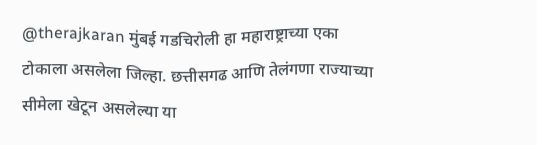@therajkaran मुंबई गडचिरोली हा महाराष्ट्राच्या एका टोकाला असलेला जिल्हा. छत्तीसगढ आणि तेलंगणा राज्याच्या सीमेला खेटून असलेल्या या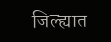जिल्ह्यात